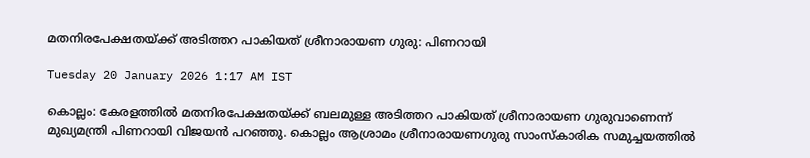മതനിരപേക്ഷതയ്ക്ക് അടിത്തറ പാകിയത് ശ്രീനാരായണ ഗുരു: പിണറായി

Tuesday 20 January 2026 1:17 AM IST

കൊല്ലം: കേരളത്തിൽ മതനിരപേക്ഷതയ്ക്ക് ബലമുള്ള അടിത്തറ പാകിയത് ശ്രീനാരായണ ഗുരുവാണെന്ന് മുഖ്യമന്ത്രി പിണറായി വിജയൻ പറഞ്ഞു. കൊല്ലം ആശ്രാമം ശ്രീനാരായണഗുരു സാംസ്കാരിക സമുച്ചയത്തിൽ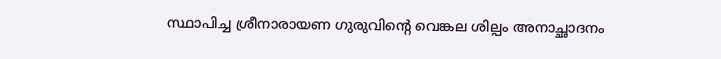സ്ഥാപിച്ച ശ്രീനാരായണ ഗുരുവിന്റെ വെങ്കല ശില്പം അനാച്ഛാദനം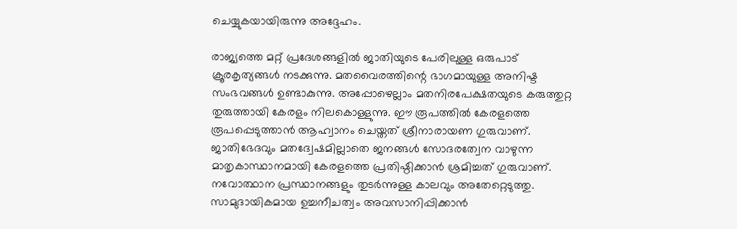ചെയ്യുകയായിരുന്നു അദ്ദേഹം.

രാജ്യത്തെ മറ്റ് പ്രദേശങ്ങളിൽ ജാതിയുടെ പേരിലുള്ള ഒരുപാട് ക്രൂരകൃത്യങ്ങൾ നടക്കുന്നു. മതവൈരത്തിന്റെ ഭാഗമായുള്ള അനിഷ്ട സംഭവങ്ങൾ ഉണ്ടാകുന്നു. അപ്പോഴെല്ലാം മതനിരപേക്ഷതയുടെ കരുത്തുറ്റ തുരുത്തായി കേരളം നിലകൊള്ളുന്നു. ഈ രൂപത്തിൽ കേരളത്തെ രൂപപ്പെടുത്താൻ ആഹ്വാനം ചെയ്തത് ശ്രീനാരായണ ഗുരുവാണ്. ജാതിഭേദവും മതദ്വേഷമില്ലാതെ ജനങ്ങൾ സോദരത്വേന വാഴുന്ന മാതൃകാസ്ഥാനമായി കേരളത്തെ പ്രതിഷ്ഠിക്കാൻ ശ്രമിച്ചത് ഗുരുവാണ്. നവോത്ഥാന പ്രസ്ഥാനങ്ങളും തുടർന്നുള്ള കാലവും അതേറ്റെടുത്തു. സാമുദായികമായ ഉച്ചനീചത്വം അവസാനിപ്പിക്കാൻ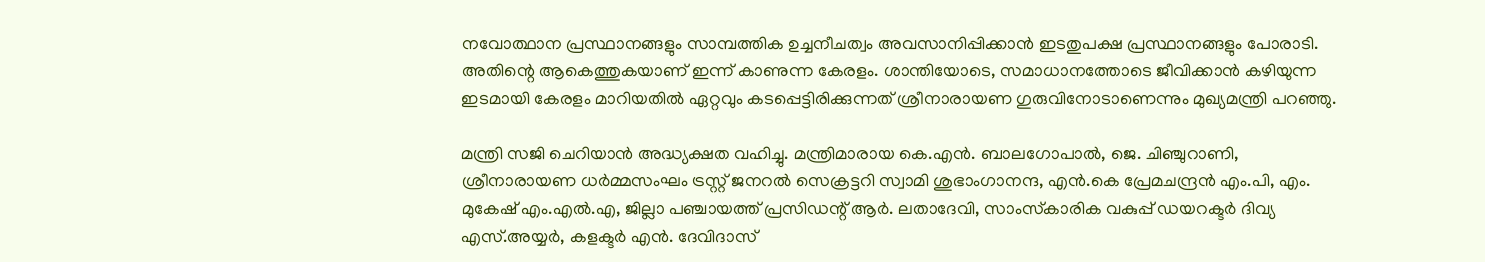നവോത്ഥാന പ്രസ്ഥാനങ്ങളും സാമ്പത്തിക ഉച്ചനീചത്വം അവസാനിപ്പിക്കാൻ ഇടതുപക്ഷ പ്രസ്ഥാനങ്ങളും പോരാടി. അതിന്റെ ആകെത്തുകയാണ് ഇന്ന് കാണുന്ന കേരളം. ശാന്തിയോടെ, സമാധാനത്തോടെ ജീവിക്കാൻ കഴിയുന്ന ഇടമായി കേരളം മാറിയതിൽ ഏറ്റവും കടപ്പെട്ടിരിക്കുന്നത് ശ്രീനാരായണ ഗുരുവിനോടാണെന്നും മുഖ്യമന്ത്രി പറഞ്ഞു.

മന്ത്രി സജി ചെറിയാൻ അദ്ധ്യക്ഷത വഹിച്ചു. മന്ത്രിമാരായ കെ.എൻ. ബാലഗോപാൽ, ജെ. ചിഞ്ചുറാണി, ശ്രീനാരായണ ധർമ്മസംഘം ട്രസ്റ്റ് ജനറൽ സെക്രട്ടറി സ്വാമി ശുഭാംഗാനന്ദ, എൻ.കെ പ്രേമചന്ദ്രൻ എം.പി, എം. മുകേഷ് എം.എൽ.എ, ജില്ലാ പഞ്ചായത്ത് പ്രസിഡന്റ് ആർ. ലതാദേവി, സാംസ്‌കാരിക വകുപ്പ് ഡയറക്ടർ ദിവ്യ എസ്.അയ്യർ, കളക്ടർ എൻ. ദേവിദാസ്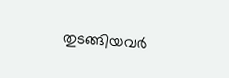തുടങ്ങിയവർ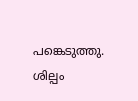പങ്കെടുത്തു. ശില്പം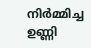നിർമ്മിച്ച ഉണ്ണി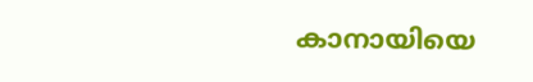കാനായിയെ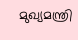മുഖ്യമന്ത്രി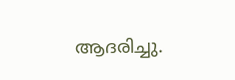ആദരിച്ചു.